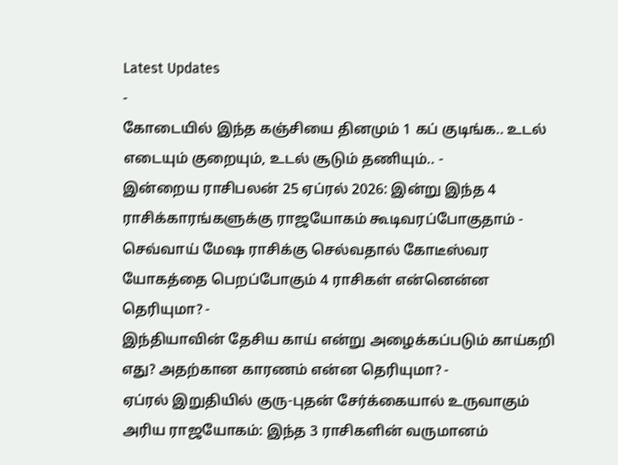Latest Updates
-
கோடையில் இந்த கஞ்சியை தினமும் 1 கப் குடிங்க.. உடல் எடையும் குறையும், உடல் சூடும் தணியும்.. -
இன்றைய ராசிபலன் 25 ஏப்ரல் 2026: இன்று இந்த 4 ராசிக்காரங்களுக்கு ராஜயோகம் கூடிவரப்போகுதாம் -
செவ்வாய் மேஷ ராசிக்கு செல்வதால் கோடீஸ்வர யோகத்தை பெறப்போகும் 4 ராசிகள் என்னென்ன தெரியுமா? -
இந்தியாவின் தேசிய காய் என்று அழைக்கப்படும் காய்கறி எது? அதற்கான காரணம் என்ன தெரியுமா? -
ஏப்ரல் இறுதியில் குரு-புதன் சேர்க்கையால் உருவாகும் அரிய ராஜயோகம்: இந்த 3 ராசிகளின் வருமானம்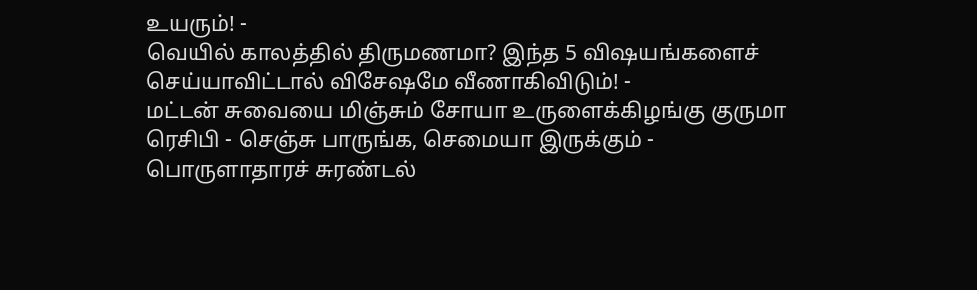உயரும்! -
வெயில் காலத்தில் திருமணமா? இந்த 5 விஷயங்களைச் செய்யாவிட்டால் விசேஷமே வீணாகிவிடும்! -
மட்டன் சுவையை மிஞ்சும் சோயா உருளைக்கிழங்கு குருமா ரெசிபி - செஞ்சு பாருங்க, செமையா இருக்கும் -
பொருளாதாரச் சுரண்டல்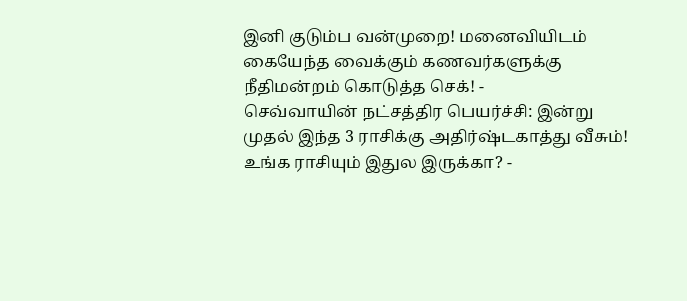இனி குடும்ப வன்முறை! மனைவியிடம் கையேந்த வைக்கும் கணவர்களுக்கு நீதிமன்றம் கொடுத்த செக்! -
செவ்வாயின் நட்சத்திர பெயர்ச்சி: இன்று முதல் இந்த 3 ராசிக்கு அதிர்ஷ்டகாத்து வீசும்! உங்க ராசியும் இதுல இருக்கா? -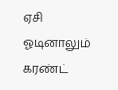ஏசி ஓடினாலும் கரண்ட்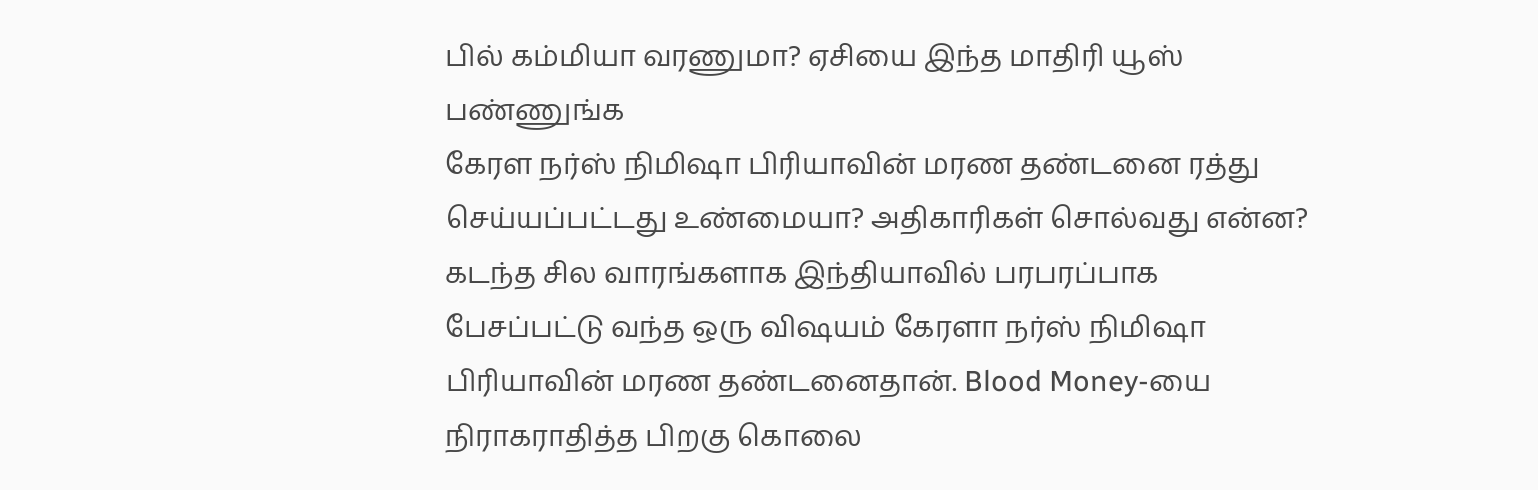பில் கம்மியா வரணுமா? ஏசியை இந்த மாதிரி யூஸ் பண்ணுங்க
கேரள நர்ஸ் நிமிஷா பிரியாவின் மரண தண்டனை ரத்து செய்யப்பட்டது உண்மையா? அதிகாரிகள் சொல்வது என்ன?
கடந்த சில வாரங்களாக இந்தியாவில் பரபரப்பாக பேசப்பட்டு வந்த ஒரு விஷயம் கேரளா நர்ஸ் நிமிஷா பிரியாவின் மரண தண்டனைதான். Blood Money-யை நிராகராதித்த பிறகு கொலை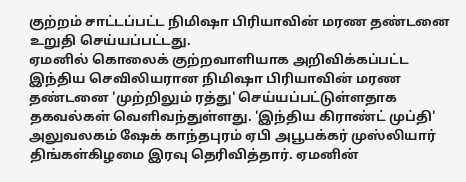குற்றம் சாட்டப்பட்ட நிமிஷா பிரியாவின் மரண தண்டனை உறுதி செய்யப்பட்டது.
ஏமனில் கொலைக் குற்றவாளியாக அறிவிக்கப்பட்ட இந்திய செவிலியரான நிமிஷா பிரியாவின் மரண தண்டனை 'முற்றிலும் ரத்து' செய்யப்பட்டுள்ளதாக தகவல்கள் வெளிவந்துள்ளது. 'இந்திய கிராண்ட் முப்தி' அலுவலகம் ஷேக் காந்தபுரம் ஏபி அபூபக்கர் முஸ்லியார் திங்கள்கிழமை இரவு தெரிவித்தார். ஏமனின்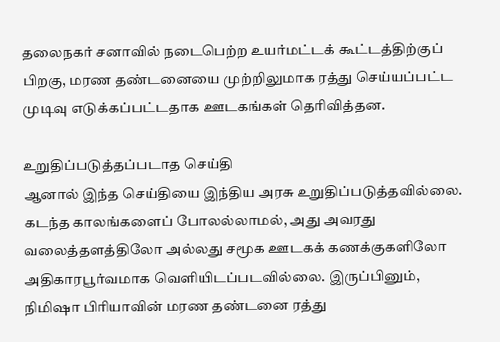தலைநகர் சனாவில் நடைபெற்ற உயர்மட்டக் கூட்டத்திற்குப் பிறகு, மரண தண்டனையை முற்றிலுமாக ரத்து செய்யப்பட்ட முடிவு எடுக்கப்பட்டதாக ஊடகங்கள் தெரிவித்தன.

உறுதிப்படுத்தப்படாத செய்தி
ஆனால் இந்த செய்தியை இந்திய அரசு உறுதிப்படுத்தவில்லை. கடந்த காலங்களைப் போலல்லாமல், அது அவரது வலைத்தளத்திலோ அல்லது சமூக ஊடகக் கணக்குகளிலோ அதிகாரபூர்வமாக வெளியிடப்படவில்லை. இருப்பினும், நிமிஷா பிரியாவின் மரண தண்டனை ரத்து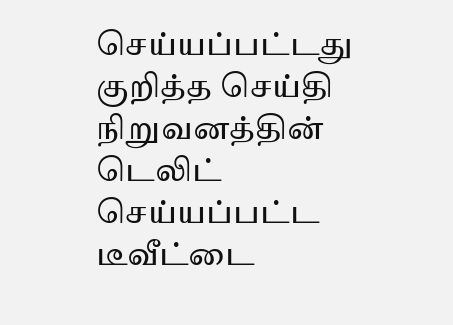செய்யப்பட்டது குறித்த செய்தி நிறுவனத்தின் டெலிட் செய்யப்பட்ட டீவீட்டை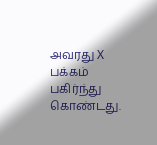அவரது X பக்கம் பகிர்ந்து கொண்டது.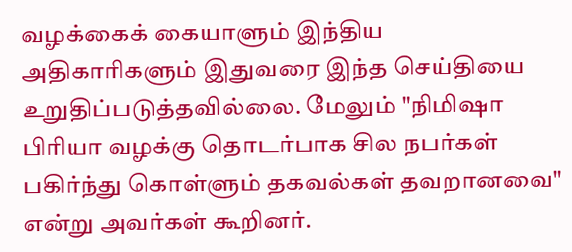வழக்கைக் கையாளும் இந்திய அதிகாரிகளும் இதுவரை இந்த செய்தியை உறுதிப்படுத்தவில்லை. மேலும் "நிமிஷா பிரியா வழக்கு தொடர்பாக சில நபர்கள் பகிர்ந்து கொள்ளும் தகவல்கள் தவறானவை" என்று அவர்கள் கூறினர்.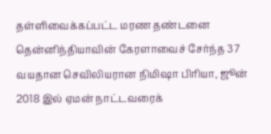தள்ளிவைக்கப்பட்ட மரண தண்டனை
தென்னிந்தியாவின் கேரளாவைச் சேர்ந்த 37 வயதான செவிலியரான நிமிஷா பிரியா, ஜூன் 2018 இல் ஏமன் நாட்டவரைக்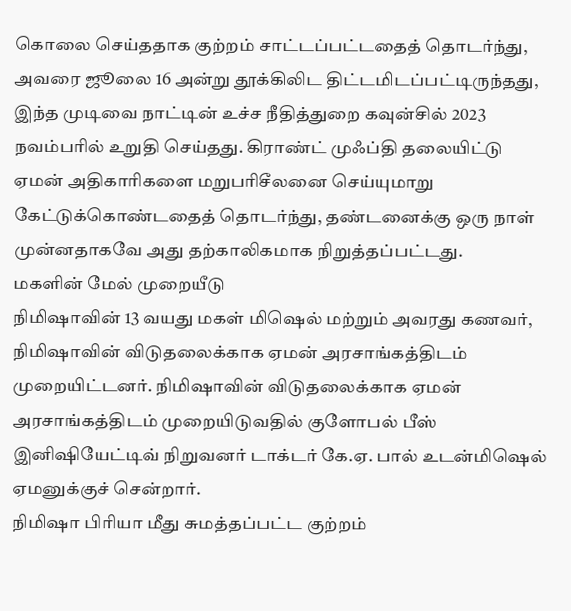கொலை செய்ததாக குற்றம் சாட்டப்பட்டதைத் தொடர்ந்து, அவரை ஜூலை 16 அன்று தூக்கிலிட திட்டமிடப்பட்டிருந்தது, இந்த முடிவை நாட்டின் உச்ச நீதித்துறை கவுன்சில் 2023 நவம்பரில் உறுதி செய்தது. கிராண்ட் முஃப்தி தலையிட்டு ஏமன் அதிகாரிகளை மறுபரிசீலனை செய்யுமாறு கேட்டுக்கொண்டதைத் தொடர்ந்து, தண்டனைக்கு ஒரு நாள் முன்னதாகவே அது தற்காலிகமாக நிறுத்தப்பட்டது.
மகளின் மேல் முறையீடு
நிமிஷாவின் 13 வயது மகள் மிஷெல் மற்றும் அவரது கணவர், நிமிஷாவின் விடுதலைக்காக ஏமன் அரசாங்கத்திடம் முறையிட்டனர். நிமிஷாவின் விடுதலைக்காக ஏமன் அரசாங்கத்திடம் முறையிடுவதில் குளோபல் பீஸ் இனிஷியேட்டிவ் நிறுவனர் டாக்டர் கே.ஏ. பால் உடன்மிஷெல் ஏமனுக்குச் சென்றார்.
நிமிஷா பிரியா மீது சுமத்தப்பட்ட குற்றம்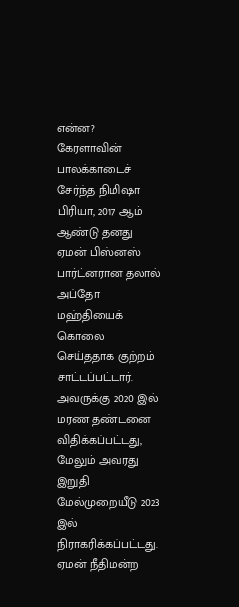என்ன?
கேரளாவின் பாலக்காடைச் சேர்ந்த நிமிஷா பிரியா, 2017 ஆம் ஆண்டு தனது ஏமன் பிஸ்னஸ் பார்ட்னரான தலால் அப்தோ மஹ்தியைக் கொலை செய்ததாக குற்றம் சாட்டப்பட்டார். அவருக்கு 2020 இல் மரண தண்டனை விதிக்கப்பட்டது, மேலும் அவரது இறுதி மேல்முறையீடு 2023 இல் நிராகரிக்கப்பட்டது. ஏமன் நீதிமன்ற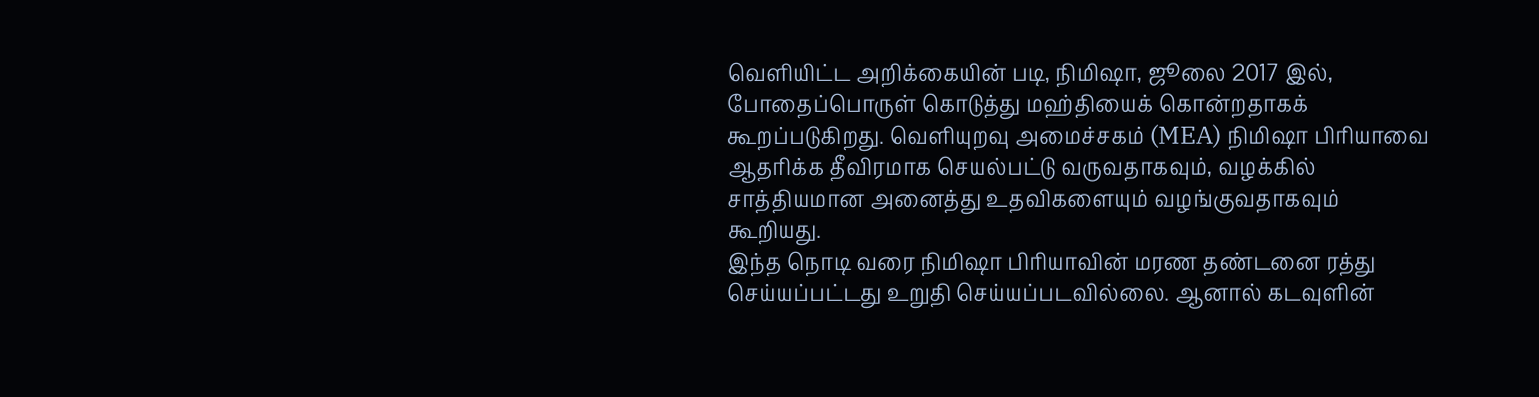வெளியிட்ட அறிக்கையின் படி, நிமிஷா, ஜூலை 2017 இல், போதைப்பொருள் கொடுத்து மஹ்தியைக் கொன்றதாகக் கூறப்படுகிறது. வெளியுறவு அமைச்சகம் (MEA) நிமிஷா பிரியாவை ஆதரிக்க தீவிரமாக செயல்பட்டு வருவதாகவும், வழக்கில் சாத்தியமான அனைத்து உதவிகளையும் வழங்குவதாகவும் கூறியது.
இந்த நொடி வரை நிமிஷா பிரியாவின் மரண தண்டனை ரத்து செய்யப்பட்டது உறுதி செய்யப்படவில்லை. ஆனால் கடவுளின்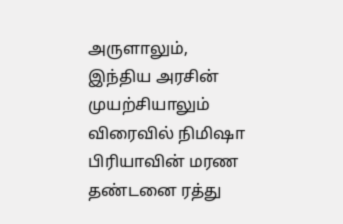அருளாலும், இந்திய அரசின் முயற்சியாலும் விரைவில் நிமிஷா பிரியாவின் மரண தண்டனை ரத்து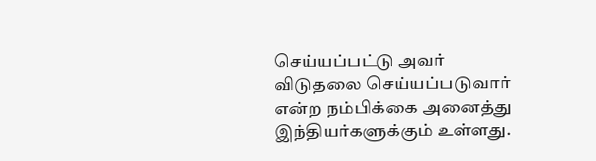செய்யப்பட்டு அவர் விடுதலை செய்யப்படுவார் என்ற நம்பிக்கை அனைத்து இந்தியர்களுக்கும் உள்ளது.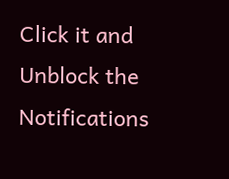Click it and Unblock the Notifications